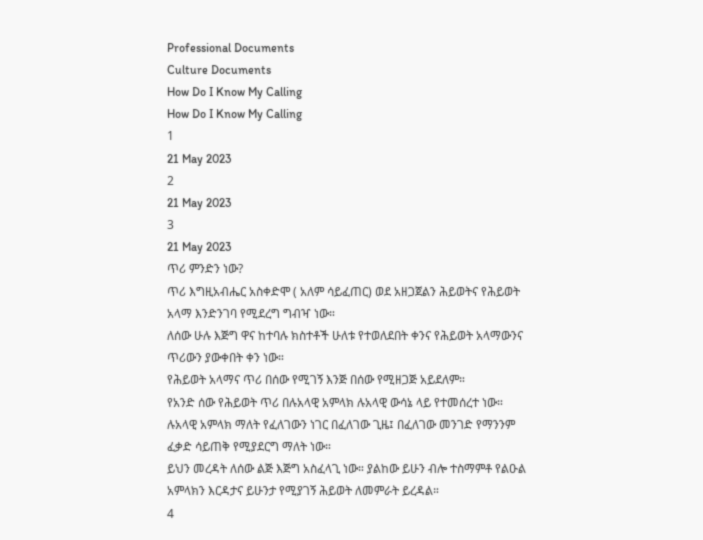Professional Documents
Culture Documents
How Do I Know My Calling
How Do I Know My Calling
1
21 May 2023
2
21 May 2023
3
21 May 2023
ጥሪ ምንድን ነው?
ጥሪ እግዚአብሔር አስቀድሞ ( አለም ሳይፈጠር) ወደ አዘጋጀልን ሕይወትና የሕይወት
አላማ እንድንገባ የሚደረግ ግብዣ ነው።
ለሰው ሁሉ እጅግ ዋና ከተባሉ ክስተቶች ሁለቱ የተወለደበት ቀንና የሕይወት አላማውንና
ጥሪውን ያውቀበት ቀን ነው።
የሕይወት አላማና ጥሪ በሰው የሚገኝ እንጅ በሰው የሚዘጋጅ አይደለም።
የአንድ ሰው የሕይወት ጥሪ በሉአላዊ አምላክ ሉአላዊ ውሳኔ ላይ የተመሰረተ ነው።
ሉአላዊ አምላክ ማለት የፈለገውን ነገር በፈለገው ጊዜ፤ በፈለገው መንገድ የማንንም
ፈቃድ ሳይጠቅ የሚያደርግ ማለት ነው።
ይህን መረዳት ለሰው ልጅ እጅግ አስፈላጊ ነው። ያልከው ይሁን ብሎ ተስማምቶ የልዑል
አምላክን እርዳታና ይሁንታ የሚያገኝ ሕይወት ለመምራት ይረዳል።
4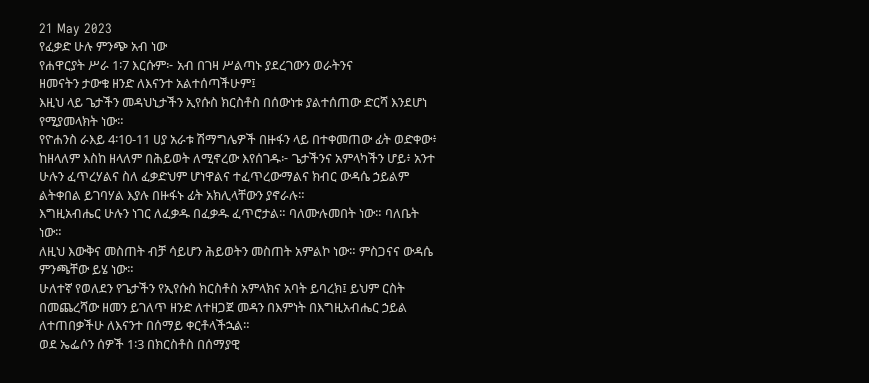21 May 2023
የፈቃድ ሁሉ ምንጭ አብ ነው
የሐዋርያት ሥራ 1፡7 እርሱም፦ አብ በገዛ ሥልጣኑ ያደረገውን ወራትንና
ዘመናትን ታውቁ ዘንድ ለእናንተ አልተሰጣችሁም፤
እዚህ ላይ ጌታችን መዳህኒታችን ኢየሱስ ክርስቶስ በሰውነቱ ያልተሰጠው ድርሻ እንደሆነ
የሚያመላክት ነው።
የዮሐንስ ራእይ 4፡10-11 ሀያ አራቱ ሽማግሌዎች በዙፋን ላይ በተቀመጠው ፊት ወድቀው፥
ከዘላለም እስከ ዘላለም በሕይወት ለሚኖረው እየሰገዱ፦ ጌታችንና አምላካችን ሆይ፥ አንተ
ሁሉን ፈጥረሃልና ስለ ፈቃድህም ሆነዋልና ተፈጥረውማልና ክብር ውዳሴ ኃይልም
ልትቀበል ይገባሃል እያሉ በዙፋኑ ፊት አክሊላቸውን ያኖራሉ።
እግዚአብሔር ሁሉን ነገር ለፈቃዱ በፈቃዱ ፈጥሮታል። ባለሙሉመበት ነው። ባለቤት
ነው።
ለዚህ እውቅና መስጠት ብቻ ሳይሆን ሕይወትን መስጠት አምልኮ ነው። ምስጋናና ውዳሴ
ምንጫቸው ይሄ ነው።
ሁለተኛ የወለደን የጌታችን የኢየሱስ ክርስቶስ አምላክና አባት ይባረክ፤ ይህም ርስት
በመጨረሻው ዘመን ይገለጥ ዘንድ ለተዘጋጀ መዳን በእምነት በእግዚአብሔር ኃይል
ለተጠበቃችሁ ለእናንተ በሰማይ ቀርቶላችኋል።
ወደ ኤፌሶን ሰዎች 1፡3 በክርስቶስ በሰማያዊ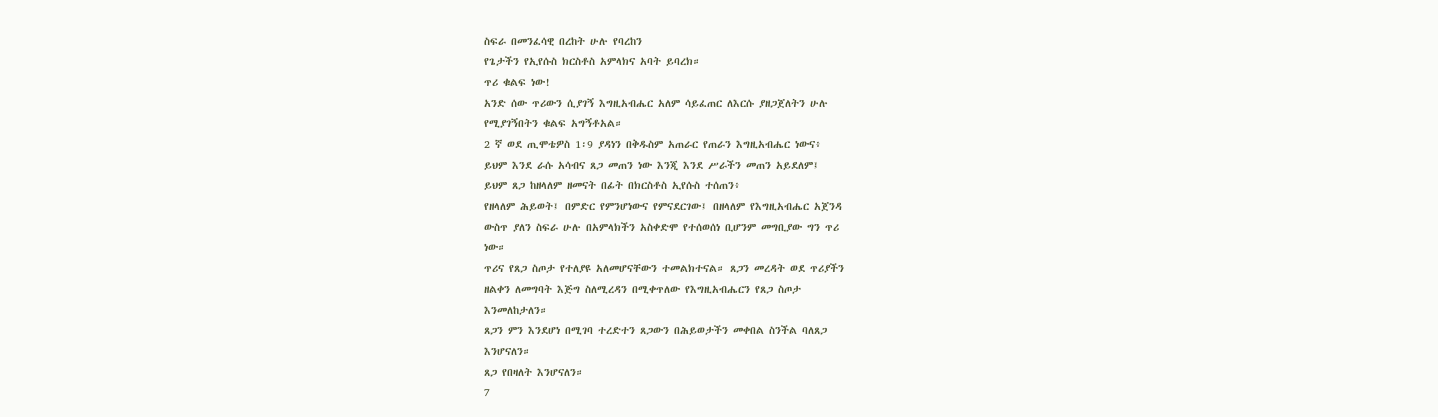ስፍራ በመንፈሳዊ በረከት ሁሉ የባረከን
የጌታችን የኢየሱስ ክርስቶስ አምላክና አባት ይባረክ።
ጥሪ ቁልፍ ነው!
አንድ ሰው ጥሪውን ሲያገኝ እግዚአብሔር አለም ሳይፈጠር ለእርሱ ያዘጋጀለትን ሁሉ
የሚያገኝበትን ቁልፍ አግኝቶአል።
2 ኛ ወደ ጢሞቴዎስ 1፡9 ያዳነን በቅዱስም አጠራር የጠራን እግዚአብሔር ነውና፥
ይህም እንደ ራሱ አሳብና ጸጋ መጠን ነው እንጂ እንደ ሥራችን መጠን አይደለም፤
ይህም ጸጋ ከዘላለም ዘመናት በፊት በክርስቶስ ኢየሱስ ተሰጠን፥
የዘላለም ሕይወት፤ በምድር የምንሆነውና የምናደርገው፤ በዘላለም የእግዚአብሔር አጀንዳ
ውስጥ ያለን ስፍራ ሁሉ በአምላክችን አስቀድሞ የተሰወሰነ ቢሆንም መግቢያው ግን ጥሪ
ነው።
ጥሪና የጸጋ ስጦታ የተለያዩ አለመሆናቸውን ተመልክተናል። ጸጋን መረዳት ወደ ጥሪያችን
ዘልቀን ለመግባት እጅግ ስለሚረዳን በሚቀጥለው የእግዚአብሔርን የጸጋ ስጦታ
እንመለከታለን።
ጸጋን ምን እንደሆነ በሚገባ ተረድተን ጸጋውን በሕይወታችን መቀበል ስንችል ባለጸጋ
እንሆናለን።
ጸጋ የበዛለት እንሆናለን።
7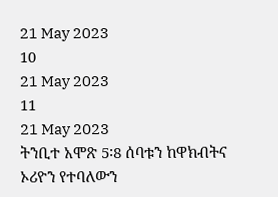21 May 2023
10
21 May 2023
11
21 May 2023
ትንቢተ አሞጽ 5፡8 ሰባቱን ከዋክብትና ኦሪዮን የተባለውን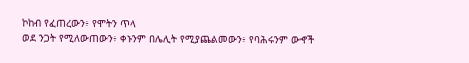ኮከብ የፈጠረውን፥ የሞትን ጥላ
ወደ ንጋት የሚለውጠውን፥ ቀኑንም በሌሊት የሚያጨልመውን፥ የባሕሩንም ውኆች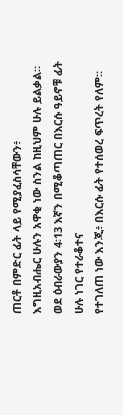ጠርቶ በምድር ፊት ላይ የሚያፈስሳቸውን፥
እግዚአብሔር ሁሉን አዋቂ ነው ስንል ከዚህም ሁሉ ይልቃል።
ወደ ዕብራውያን 4፡13 እኛን በሚቆጣጠር በእርሱ ዓይኖቹ ፊት ሁሉ ነገር የተራቆተና
የተገለጠ ነው እንጂ፥ በእርሱ ፊት የተሰወረ ፍጥረት የለም።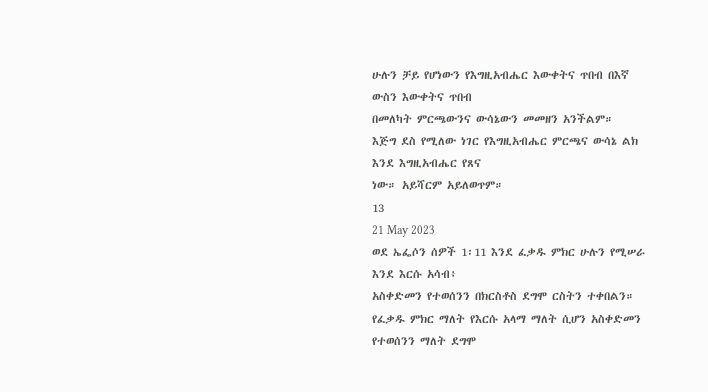ሁሉን ቻይ የሆነውን የእግዚአብሔር እውቀትና ጥበብ በእኛ ውስን እውቀትና ጥበብ
በመለካት ምርጫውንና ውሳኔውን መመዘን አንችልም።
እጅግ ደስ የሚለው ነገር የእግዚአብሔር ምርጫና ውሳኔ ልክ እንደ እግዚአብሔር የጸና
ነው። አይሻርም አይለወጥም።
13
21 May 2023
ወደ ኤፌሶን ሰዎች 1፡11 እንደ ፈቃዱ ምክር ሁሉን የሚሠራ እንደ እርሱ አሳብ፥
አስቀድመን የተወሰንን በክርስቶስ ደግሞ ርስትን ተቀበልን።
የፈቃዱ ምክር ማለት የእርሱ አላማ ማለት ሲሆን አስቀድመን የተወሰንን ማለት ደግሞ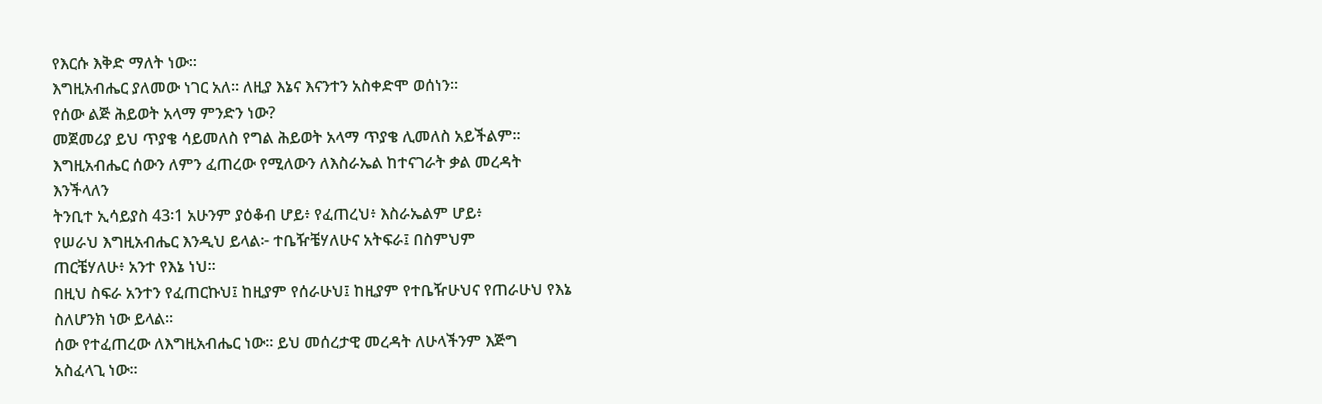የእርሱ እቅድ ማለት ነው።
እግዚአብሔር ያለመው ነገር አለ። ለዚያ እኔና እናንተን አስቀድሞ ወሰነን።
የሰው ልጅ ሕይወት አላማ ምንድን ነው?
መጀመሪያ ይህ ጥያቄ ሳይመለስ የግል ሕይወት አላማ ጥያቄ ሊመለስ አይችልም።
እግዚአብሔር ሰውን ለምን ፈጠረው የሚለውን ለእስራኤል ከተናገራት ቃል መረዳት
እንችላለን
ትንቢተ ኢሳይያስ 43፡1 አሁንም ያዕቆብ ሆይ፥ የፈጠረህ፥ እስራኤልም ሆይ፥
የሠራህ እግዚአብሔር እንዲህ ይላል፦ ተቤዥቼሃለሁና አትፍራ፤ በስምህም
ጠርቼሃለሁ፥ አንተ የእኔ ነህ።
በዚህ ስፍራ አንተን የፈጠርኩህ፤ ከዚያም የሰራሁህ፤ ከዚያም የተቤዥሁህና የጠራሁህ የእኔ
ስለሆንክ ነው ይላል።
ሰው የተፈጠረው ለእግዚአብሔር ነው። ይህ መሰረታዊ መረዳት ለሁላችንም እጅግ
አስፈላጊ ነው።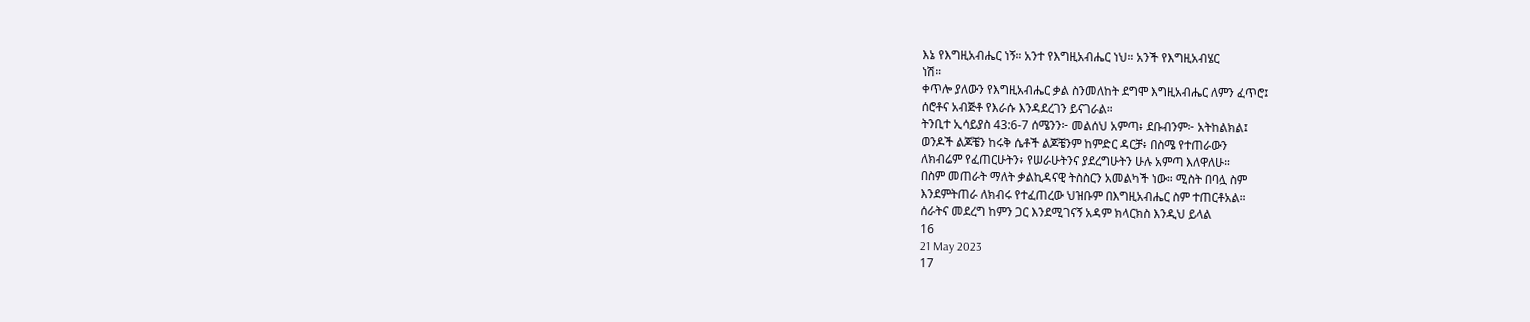እኔ የእግዚአብሔር ነኝ። አንተ የእግዚአብሔር ነህ። አንች የእግዚአብሄር
ነሽ።
ቀጥሎ ያለውን የእግዚአብሔር ቃል ስንመለከት ደግሞ እግዚአብሔር ለምን ፈጥሮ፤
ሰሮቶና አብጅቶ የእራሱ እንዳደረገን ይናገራል።
ትንቢተ ኢሳይያስ 43:6-7 ሰሜንን፦ መልሰህ አምጣ፥ ደቡብንም፦ አትከልክል፤
ወንዶች ልጆቼን ከሩቅ ሴቶች ልጆቼንም ከምድር ዳርቻ፥ በስሜ የተጠራውን
ለክብሬም የፈጠርሁትን፥ የሠራሁትንና ያደረግሁትን ሁሉ አምጣ እለዋለሁ።
በስም መጠራት ማለት ቃልኪዳናዊ ትስስርን አመልካች ነው። ሚስት በባሏ ስም
እንደምትጠራ ለክብሩ የተፈጠረው ህዝቡም በእግዚአብሔር ስም ተጠርቶአል።
ሰራትና መደረግ ከምን ጋር እንደሚገናኝ አዳም ክላርክስ እንዲህ ይላል
16
21 May 2023
17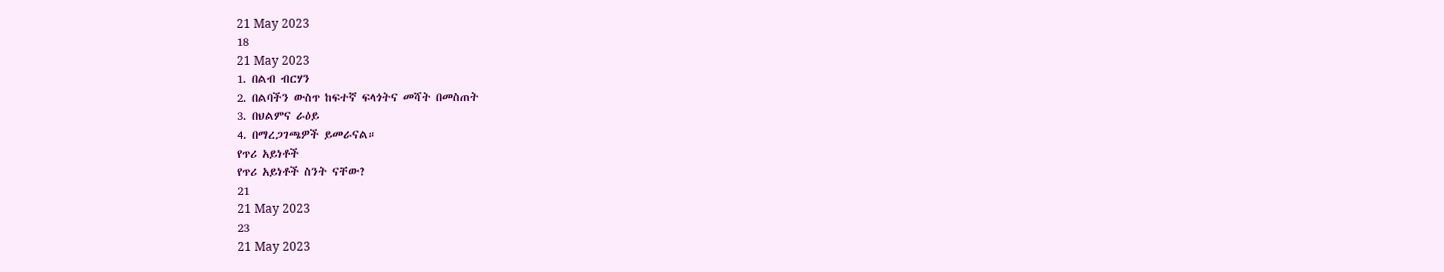21 May 2023
18
21 May 2023
1. በልብ ብርሃን
2. በልባችን ውስጥ ከፍተኛ ፍላጎትና መሻት በመስጠት
3. በህልምና ራዕይ
4. በማረጋገጫዎች ይመራናል።
የጥሪ አይነቶች
የጥሪ አይነቶች ስንት ናቸው?
21
21 May 2023
23
21 May 2023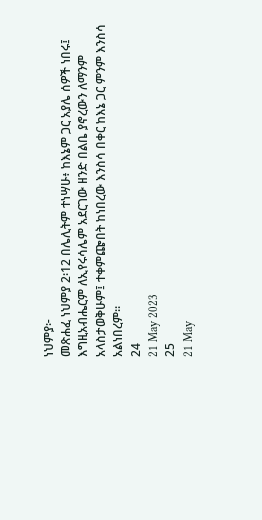ነህምያ፦
መጽሐፈ ነህምያ 2፡12 በሌሊትም ተነሣሁ፥ ከእኔም ጋር አያሌ ሰዎች ነበሩ፤
እግዚአብሔርም ለኢየሩሳሌም አደርገው ዘንድ በልቤ ያኖረውን ለማንም
አላስታወቅሁም፤ ተቀምጬበት ከነበረው እንስሳ በቀር ከእኔ ጋር ምንም እንስሳ
አልነበረም።
24
21 May 2023
25
21 May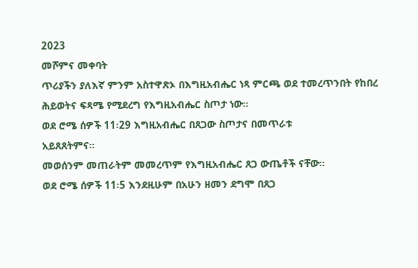2023
መሾምና መቀባት
ጥሪያችን ያለእኛ ምንም አስተዋጽኦ በእግዚአብሔር ነጻ ምርጫ ወደ ተመረጥንበት የከበረ
ሕይወትና ፍጻሜ የሚደረግ የእግዚአብሔር ስጦታ ነው።
ወደ ሮሜ ሰዎች 11፡29 እግዚአብሔር በጸጋው ስጦታና በመጥራቱ
አይጸጸትምና።
መወሰንም መጠራትም መመረጥም የእግዚአብሔር ጸጋ ውጤቶች ናቸው።
ወደ ሮሜ ሰዎች 11፡5 እንደዚሁም በአሁን ዘመን ደግሞ በጸጋ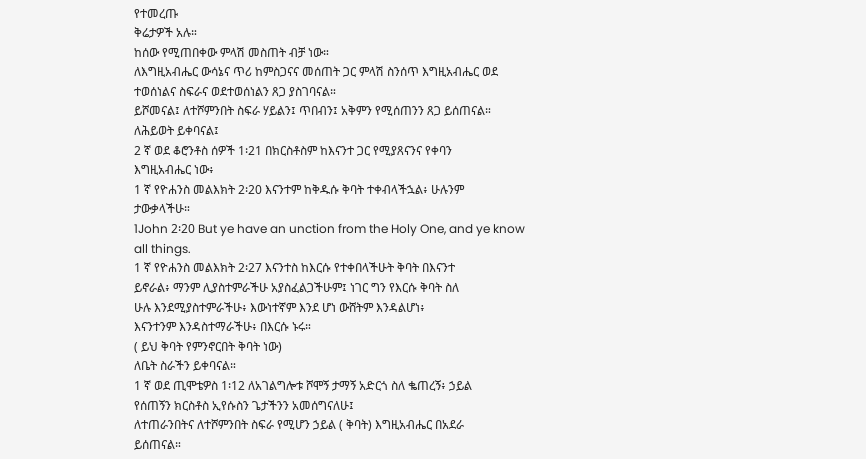የተመረጡ
ቅሬታዎች አሉ።
ከሰው የሚጠበቀው ምላሽ መስጠት ብቻ ነው።
ለእግዚአብሔር ውሳኔና ጥሪ ከምስጋናና መሰጠት ጋር ምላሽ ስንሰጥ እግዚአብሔር ወደ
ተወሰነልና ስፍራና ወደተወሰነልን ጸጋ ያስገባናል።
ይሾመናል፤ ለተሾምንበት ስፍራ ሃይልን፤ ጥበብን፤ አቅምን የሚሰጠንን ጸጋ ይሰጠናል።
ለሕይወት ይቀባናል፤
2 ኛ ወደ ቆሮንቶስ ሰዎች 1፡21 በክርስቶስም ከእናንተ ጋር የሚያጸናንና የቀባን
እግዚአብሔር ነው፥
1 ኛ የዮሐንስ መልእክት 2፡20 እናንተም ከቅዱሱ ቅባት ተቀብላችኋል፥ ሁሉንም
ታውቃላችሁ።
1John 2፡20 But ye have an unction from the Holy One, and ye know all things.
1 ኛ የዮሐንስ መልእክት 2፡27 እናንተስ ከእርሱ የተቀበላችሁት ቅባት በእናንተ
ይኖራል፥ ማንም ሊያስተምራችሁ አያስፈልጋችሁም፤ ነገር ግን የእርሱ ቅባት ስለ
ሁሉ እንደሚያስተምራችሁ፥ እውነተኛም እንደ ሆነ ውሸትም እንዳልሆነ፥
እናንተንም እንዳስተማራችሁ፥ በእርሱ ኑሩ።
( ይህ ቅባት የምንኖርበት ቅባት ነው)
ለቤት ስራችን ይቀባናል።
1 ኛ ወደ ጢሞቴዎስ 1፡12 ለአገልግሎቱ ሾሞኝ ታማኝ አድርጎ ስለ ቈጠረኝ፥ ኃይል
የሰጠኝን ክርስቶስ ኢየሱስን ጌታችንን አመሰግናለሁ፤
ለተጠራንበትና ለተሾምንበት ስፍራ የሚሆን ኃይል ( ቅባት) እግዚአብሔር በአደራ
ይሰጠናል።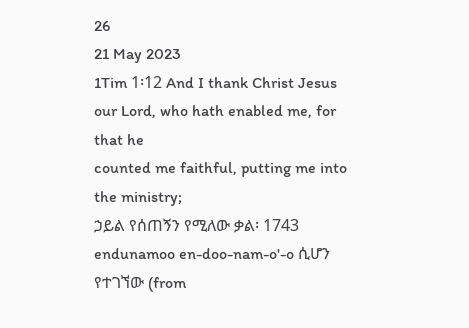26
21 May 2023
1Tim 1፡12 And I thank Christ Jesus our Lord, who hath enabled me, for that he
counted me faithful, putting me into the ministry;
ኃይል የሰጠኝን የሚለው ቃል፡ 1743 endunamoo en-doo-nam-o'-o ሲሆን የተገኘው (from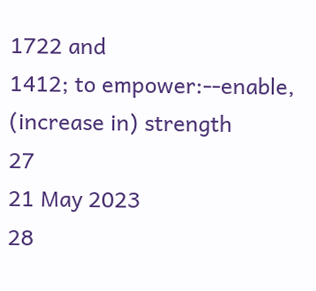1722 and
1412; to empower:--enable, (increase in) strength
27
21 May 2023
28